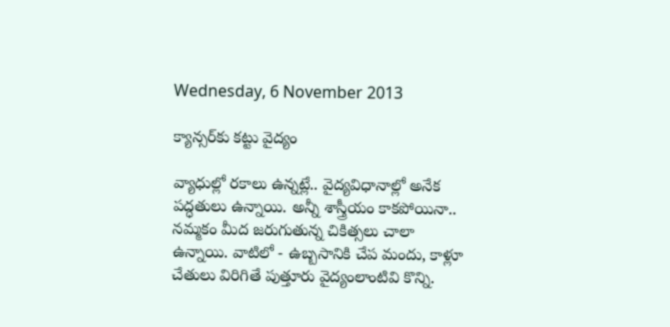Wednesday, 6 November 2013

క్యాన్సర్‌కు కట్టు వైద్యం

వ్యాధుల్లో రకాలు ఉన్నట్లే.. వైద్యవిధానాల్లో అనేక పద్ధతులు ఉన్నాయి. అన్నీ శాస్త్రీయం కాకపోయినా.. నమ్మకం మీద జరుగుతున్న చికిత్సలు చాలా ఉన్నాయి. వాటిలో - ఉబ్బసానికి చేప మందు, కాళ్లూ చేతులు విరిగితే పుత్తూరు వైద్యంలాంటివి కొన్ని.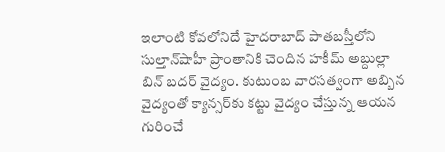ఇలాంటి కోవలోనిదే హైదరాబాద్ పాతబస్తీలోని సుల్తాన్‌షాహీ ప్రాంతానికి చెందిన హకీమ్ అబ్దుల్లా బిన్ బదర్ వైద్యం. కుటుంబ వారసత్వంగా అబ్బిన వైద్యంతో క్యాన్సర్‌కు కట్టు వైద్యం చేస్తున్న ఆయన గురించే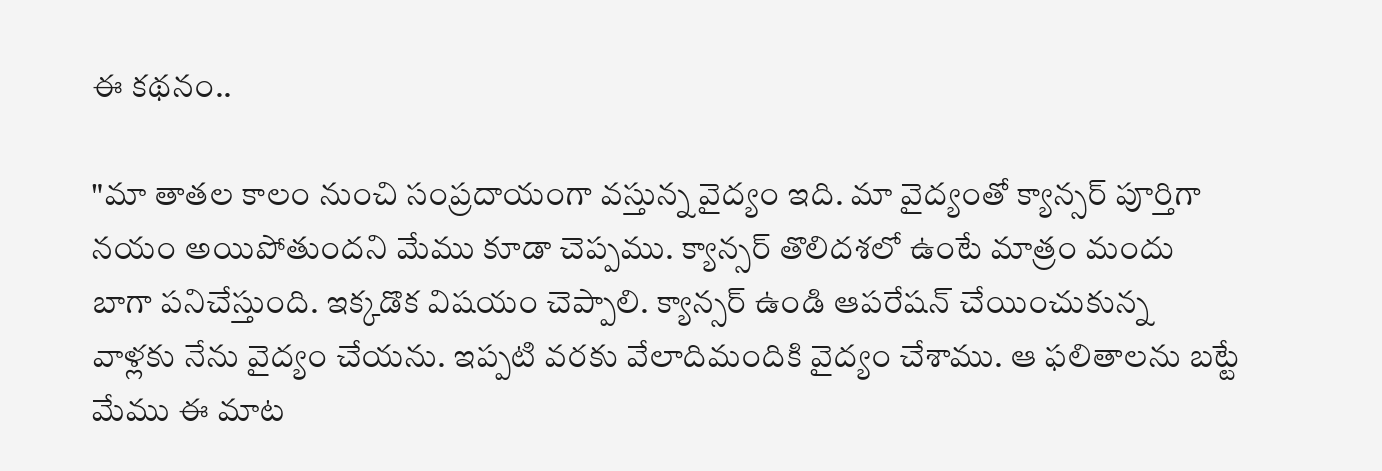ఈ కథనం..

"మా తాతల కాలం నుంచి సంప్రదాయంగా వస్తున్న వైద్యం ఇది. మా వైద్యంతో క్యాన్సర్ పూర్తిగా నయం అయిపోతుందని మేము కూడా చెప్పము. క్యాన్సర్ తొలిదశలో ఉంటే మాత్రం మందు బాగా పనిచేస్తుంది. ఇక్కడొక విషయం చెప్పాలి. క్యాన్సర్ ఉండి ఆపరేషన్ చేయించుకున్న వాళ్లకు నేను వైద్యం చేయను. ఇప్పటి వరకు వేలాదిమందికి వైద్యం చేశాము. ఆ ఫలితాలను బట్టే మేము ఈ మాట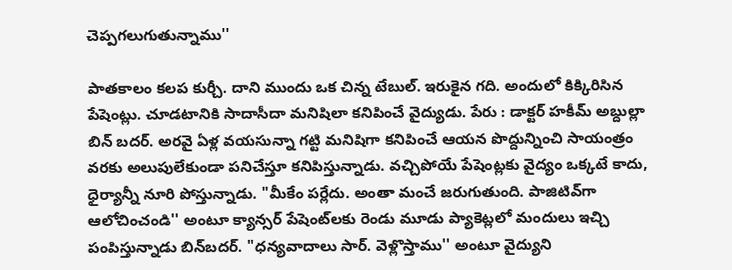చెప్పగలుగుతున్నాము''

పాతకాలం కలప కుర్చీ. దాని ముందు ఒక చిన్న టేబుల్. ఇరుకైన గది. అందులో కిక్కిరిసిన పేషెంట్లు. చూడటానికి సాదాసీదా మనిషిలా కనిపించే వైద్యుడు. పేరు : డాక్టర్ హకీమ్ అబ్దుల్లా బిన్ బదర్. అరవై ఏళ్ల వయసున్నా గట్టి మనిషిగా కనిపించే ఆయన పొద్దున్నించి సాయంత్రం వరకు అలుపులేకుండా పనిచేస్తూ కనిపిస్తున్నాడు. వచ్చిపోయే పేషెంట్లకు వైద్యం ఒక్కటే కాదు, ధైర్యాన్నీ నూరి పోస్తున్నాడు. "మీకేం పర్లేదు. అంతా మంచే జరుగుతుంది. పాజిటివ్‌గా ఆలోచించండి'' అంటూ క్యాన్సర్ పేషెంట్‌లకు రెండు మూడు ప్యాకెట్లలో మందులు ఇచ్చి పంపిస్తున్నాడు బిన్‌బదర్. "ధన్యవాదాలు సార్. వెళ్లొస్తాము'' అంటూ వైద్యుని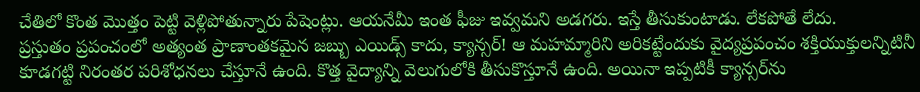చేతిలో కొంత మొత్తం పెట్టి వెళ్లిపోతున్నారు పేషెంట్లు. ఆయనేమీ ఇంత ఫీజు ఇవ్వమని అడగరు. ఇస్తే తీసుకుంటాడు. లేకపోతే లేదు.
ప్రస్తుతం ప్రపంచంలో అత్యంత ప్రాణాంతకమైన జబ్బు ఎయిడ్స్ కాదు, క్యాన్సర్! ఆ మహమ్మారిని అరికట్టేందుకు వైద్యప్రపంచం శక్తియుక్తులన్నిటినీ కూడగట్టి నిరంతర పరిశోధనలు చేస్తూనే ఉంది. కొత్త వైద్యాన్ని వెలుగులోకి తీసుకొస్తూనే ఉంది. అయినా ఇప్పటికీ క్యాన్సర్‌ను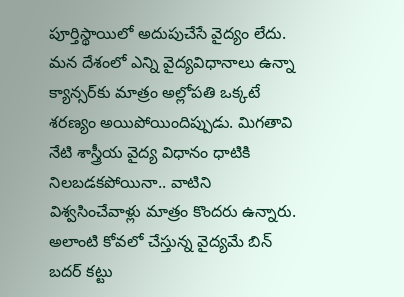పూర్తిస్థాయిలో అదుపుచేసే వైద్యం లేదు. మన దేశంలో ఎన్ని వైద్యవిధానాలు ఉన్నా క్యాన్సర్‌కు మాత్రం అల్లోపతి ఒక్కటే శరణ్యం అయిపోయిందిప్పుడు. మిగతావి నేటి శాస్త్రీయ వైద్య విధానం ధాటికి నిలబడకపోయినా.. వాటిని విశ్వసించేవాళ్లు మాత్రం కొందరు ఉన్నారు. అలాంటి కోవలో చేస్తున్న వైద్యమే బిన్ బదర్ కట్టు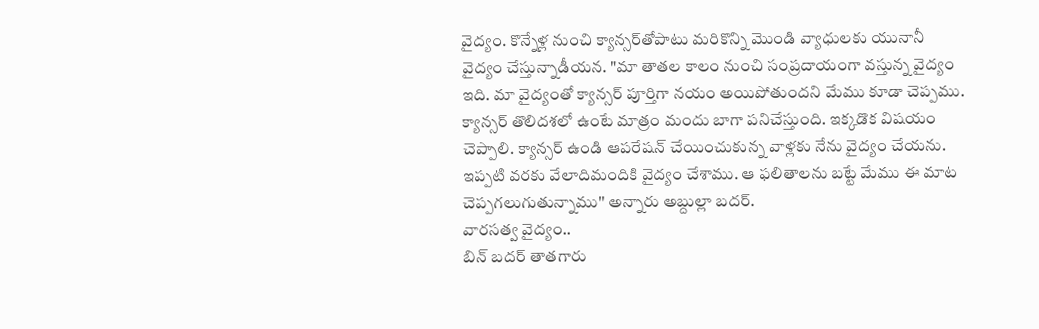వైద్యం. కొన్నేళ్ల నుంచి క్యాన్సర్‌తోపాటు మరికొన్ని మొండి వ్యాధులకు యునానీ వైద్యం చేస్తున్నాడీయన. "మా తాతల కాలం నుంచి సంప్రదాయంగా వస్తున్న వైద్యం ఇది. మా వైద్యంతో క్యాన్సర్ పూర్తిగా నయం అయిపోతుందని మేము కూడా చెప్పము. క్యాన్సర్ తొలిదశలో ఉంటే మాత్రం మందు బాగా పనిచేస్తుంది. ఇక్కడొక విషయం చెప్పాలి. క్యాన్సర్ ఉండి ఆపరేషన్ చేయించుకున్న వాళ్లకు నేను వైద్యం చేయను. ఇప్పటి వరకు వేలాదిమందికి వైద్యం చేశాము. ఆ ఫలితాలను బట్టే మేము ఈ మాట చెప్పగలుగుతున్నాము'' అన్నారు అబ్దుల్లా బదర్.
వారసత్వ వైద్యం..
బిన్ బదర్ తాతగారు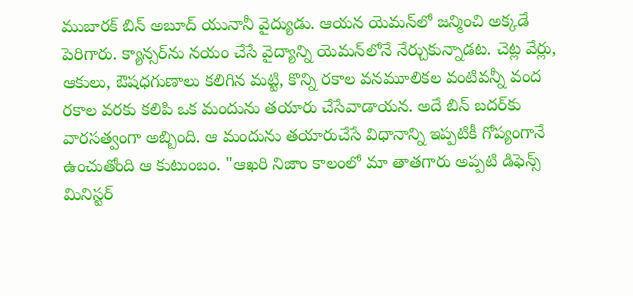ముబారక్ బిన్ అబూద్ యునానీ వైద్యుడు. ఆయన యెమన్‌లో జన్మించి అక్కడే పెరిగారు. క్యాన్సర్‌ను నయం చేసే వైద్యాన్ని యెమన్‌లోనే నేర్చుకున్నాడట. చెట్ల వేర్లు, ఆకులు, ఔషధగుణాలు కలిగిన మట్టి, కొన్ని రకాల వనమూలికల వంటివన్నీ వంద రకాల వరకు కలిపి ఒక మందును తయారు చేసేవాడాయన. అదే బిన్ బదర్‌కు వారసత్వంగా అబ్బింది. ఆ మందును తయారుచేసే విధానాన్ని ఇప్పటికీ గోప్యంగానే ఉంచుతోంది ఆ కుటుంబం. "ఆఖరి నిజాం కాలంలో మా తాతగారు అప్పటి డిఫెన్స్ మినిస్టర్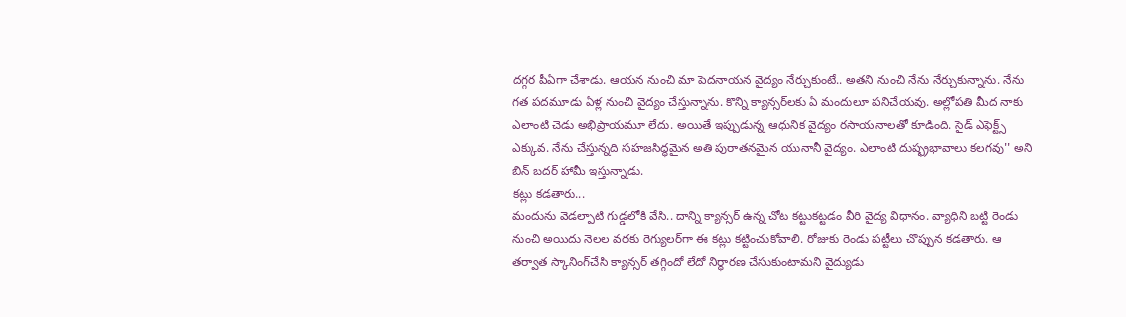దగ్గర పీఏగా చేశాడు. ఆయన నుంచి మా పెదనాయన వైద్యం నేర్చుకుంటే.. అతని నుంచి నేను నేర్చుకున్నాను. నేను గత పదమూడు ఏళ్ల నుంచి వైద్యం చేస్తున్నాను. కొన్ని క్యాన్సర్‌లకు ఏ మందులూ పనిచేయవు. అల్లోపతి మీద నాకు ఎలాంటి చెడు అభిప్రాయమూ లేదు. అయితే ఇప్పుడున్న ఆధునిక వైద్యం రసాయనాలతో కూడింది. సైడ్ ఎఫెక్ట్స్ ఎక్కువ. నేను చేస్తున్నది సహజసిద్ధమైన అతి పురాతనమైన యునానీ వైద్యం. ఎలాంటి దుష్ఫ్రభావాలు కలగవు'' అని బిన్ బదర్ హామీ ఇస్తున్నాడు.
కట్లు కడతారు...
మందును వెడల్పాటి గుడ్డలోకి వేసి.. దాన్ని క్యాన్సర్ ఉన్న చోట కట్టుకట్టడం వీరి వైద్య విధానం. వ్యాధిని బట్టి రెండు నుంచి అయిదు నెలల వరకు రెగ్యులర్‌గా ఈ కట్లు కట్టించుకోవాలి. రోజుకు రెండు పట్టీలు చొప్పున కడతారు. ఆ తర్వాత స్కానింగ్‌చేసి క్యాన్సర్ తగ్గిందో లేదో నిర్ధారణ చేసుకుంటామని వైద్యుడు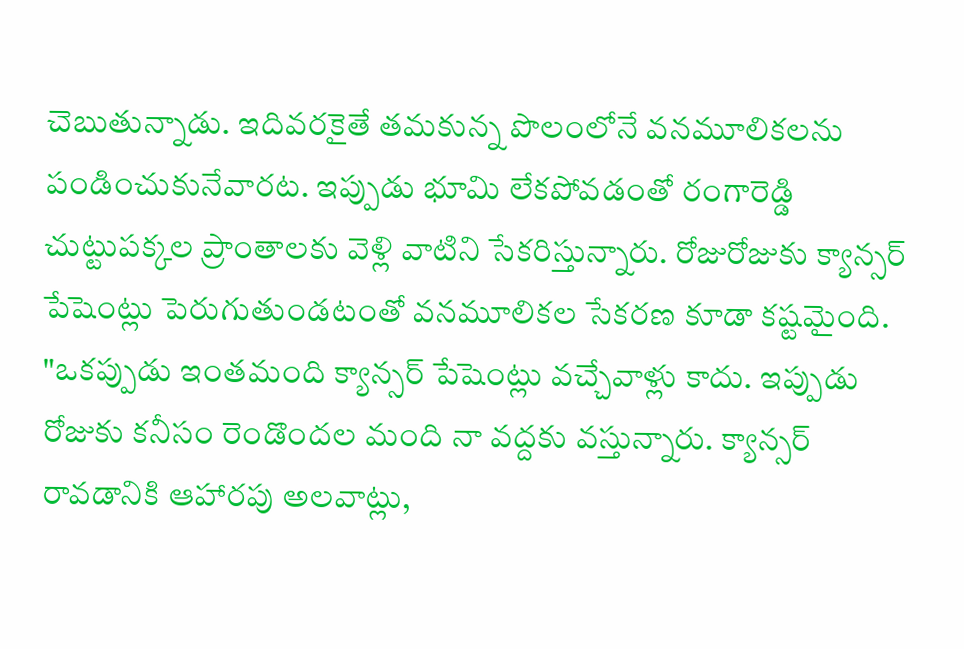చెబుతున్నాడు. ఇదివరకైతే తమకున్న పొలంలోనే వనమూలికలను పండించుకునేవారట. ఇప్పుడు భూమి లేకపోవడంతో రంగారెడ్డి చుట్టుపక్కల ప్రాంతాలకు వెళ్లి వాటిని సేకరిస్తున్నారు. రోజురోజుకు క్యాన్సర్ పేషెంట్లు పెరుగుతుండటంతో వనమూలికల సేకరణ కూడా కష్టమైంది. "ఒకప్పుడు ఇంతమంది క్యాన్సర్ పేషెంట్లు వచ్చేవాళ్లు కాదు. ఇప్పుడు రోజుకు కనీసం రెండొందల మంది నా వద్దకు వస్తున్నారు. క్యాన్సర్ రావడానికి ఆహారపు అలవాట్లు,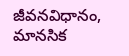జీవనవిధానం, మానసిక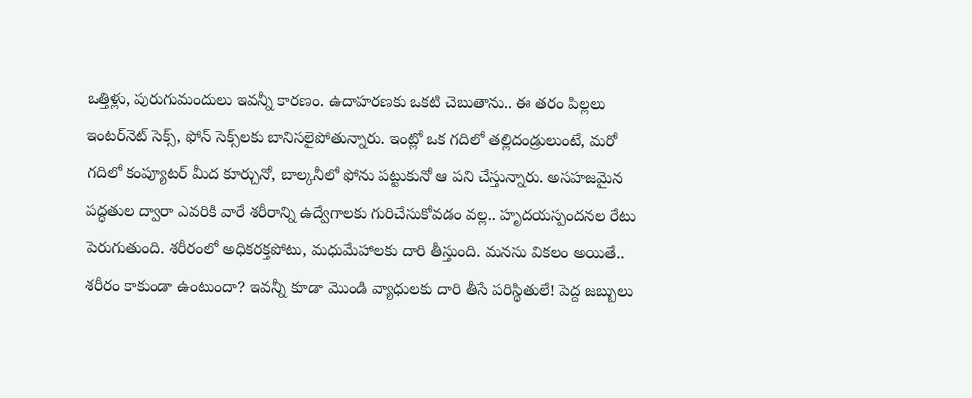ఒత్తిళ్లు, పురుగుమందులు ఇవన్నీ కారణం. ఉదాహరణకు ఒకటి చెబుతాను.. ఈ తరం పిల్లలు ఇంటర్‌నెట్ సెక్స్, ఫోన్ సెక్స్‌లకు బానిసలైపోతున్నారు. ఇంట్లో ఒక గదిలో తల్లిదండ్రులుంటే, మరో గదిలో కంప్యూటర్ మీద కూర్చునో, బాల్కనీలో ఫోను పట్టుకునో ఆ పని చేస్తున్నారు. అసహజమైన పద్ధతుల ద్వారా ఎవరికి వారే శరీరాన్ని ఉద్వేగాలకు గురిచేసుకోవడం వల్ల.. హృదయస్పందనల రేటు పెరుగుతుంది. శరీరంలో అధికరక్తపోటు, మధుమేహాలకు దారి తీస్తుంది. మనసు వికలం అయితే.. శరీరం కాకుండా ఉంటుందా? ఇవన్నీ కూడా మొండి వ్యాధులకు దారి తీసే పరిస్థితులే! పెద్ద జబ్బులు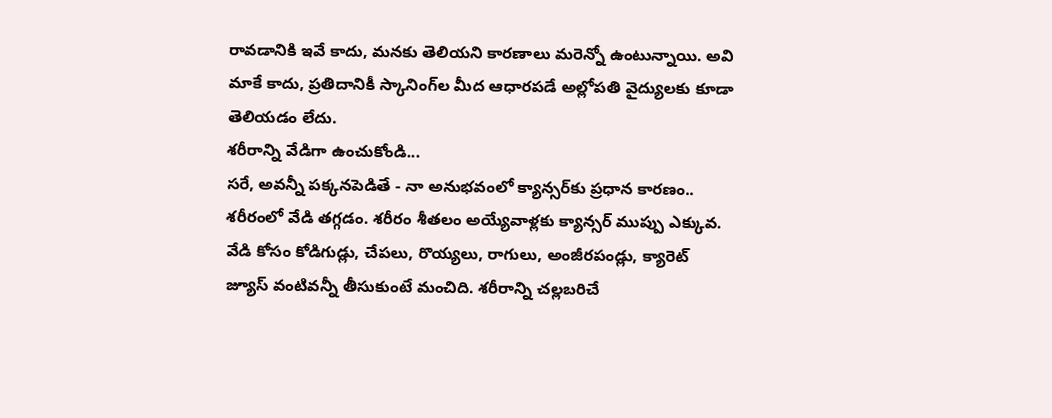రావడానికి ఇవే కాదు, మనకు తెలియని కారణాలు మరెన్నో ఉంటున్నాయి. అవి మాకే కాదు, ప్రతిదానికీ స్కానింగ్‌ల మీద ఆధారపడే అల్లోపతి వైద్యులకు కూడా తెలియడం లేదు.
శరీరాన్ని వేడిగా ఉంచుకోండి...
సరే, అవన్నీ పక్కనపెడితే - నా అనుభవంలో క్యాన్సర్‌కు ప్రధాన కారణం.. శరీరంలో వేడి తగ్గడం. శరీరం శీతలం అయ్యేవాళ్లకు క్యాన్సర్ ముప్పు ఎక్కువ. వేడి కోసం కోడిగుడ్లు, చేపలు, రొయ్యలు, రాగులు, అంజీరపండ్లు, క్యారెట్ జ్యూస్ వంటివన్నీ తీసుకుంటే మంచిది. శరీరాన్ని చల్లబరిచే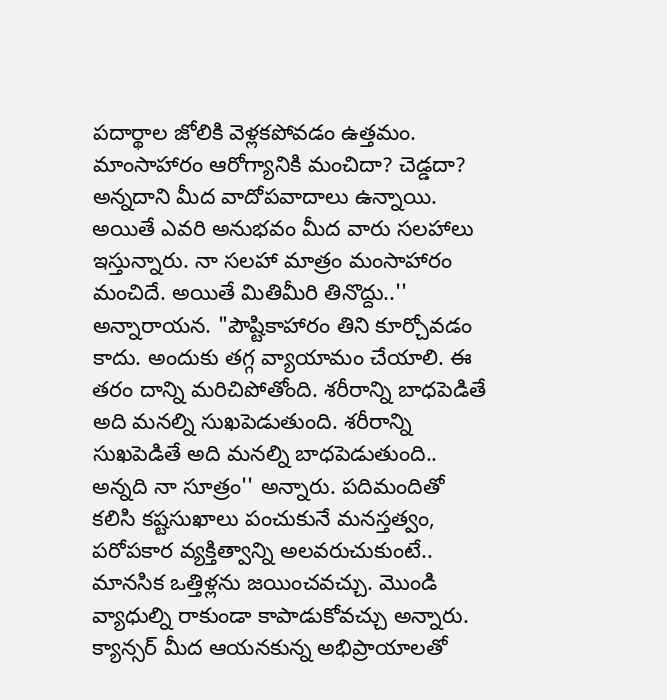పదార్థాల జోలికి వెళ్లకపోవడం ఉత్తమం. మాంసాహారం ఆరోగ్యానికి మంచిదా? చెడ్డదా? అన్నదాని మీద వాదోపవాదాలు ఉన్నాయి. అయితే ఎవరి అనుభవం మీద వారు సలహాలు ఇస్తున్నారు. నా సలహా మాత్రం మంసాహారం మంచిదే. అయితే మితిమీరి తినొద్దు..'' అన్నారాయన. "పౌష్టికాహారం తిని కూర్చోవడం కాదు. అందుకు తగ్గ వ్యాయామం చేయాలి. ఈ తరం దాన్ని మరిచిపోతోంది. శరీరాన్ని బాధపెడితే అది మనల్ని సుఖపెడుతుంది. శరీరాన్ని సుఖపెడితే అది మనల్ని బాధపెడుతుంది.. అన్నది నా సూత్రం'' అన్నారు. పదిమందితో కలిసి కష్టసుఖాలు పంచుకునే మనస్తత్వం, పరోపకార వ్యక్తిత్వాన్ని అలవరుచుకుంటే.. మానసిక ఒత్తిళ్లను జయించవచ్చు. మొండి వ్యాధుల్ని రాకుండా కాపాడుకోవచ్చు అన్నారు. క్యాన్సర్ మీద ఆయనకున్న అభిప్రాయాలతో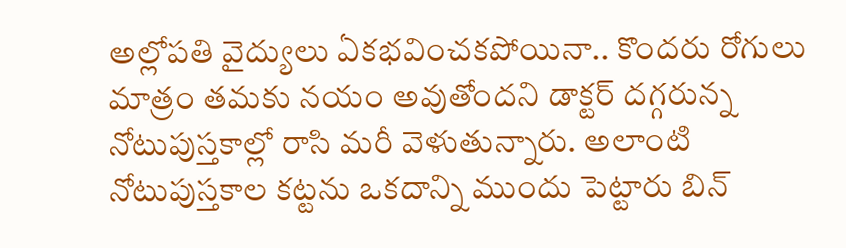అల్లోపతి వైద్యులు ఏకభవించకపోయినా.. కొందరు రోగులు మాత్రం తమకు నయం అవుతోందని డాక్టర్ దగ్గరున్న నోటుపుస్తకాల్లో రాసి మరీ వెళుతున్నారు. అలాంటి నోటుపుస్తకాల కట్టను ఒకదాన్ని ముందు పెట్టారు బిన్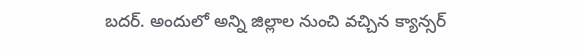బదర్. అందులో అన్ని జిల్లాల నుంచి వచ్చిన క్యాన్సర్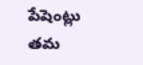పేషెంట్లు తమ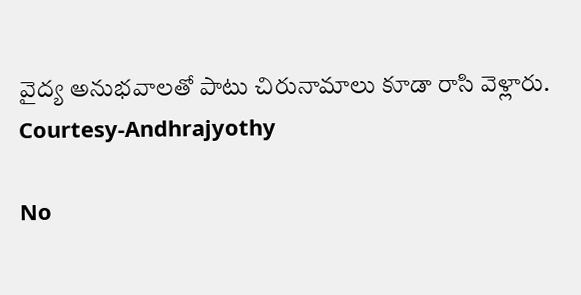వైద్య అనుభవాలతో పాటు చిరునామాలు కూడా రాసి వెళ్లారు.
Courtesy-Andhrajyothy

No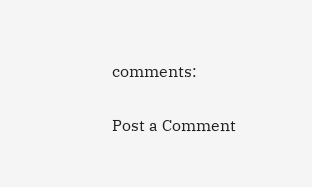comments:

Post a Comment